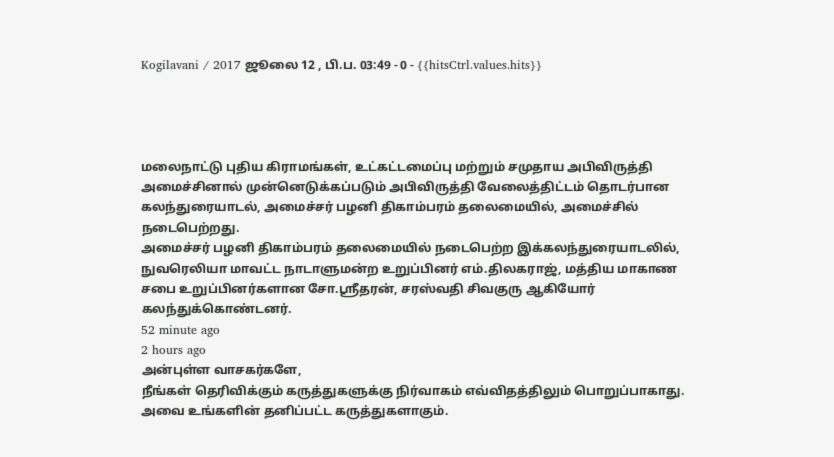Kogilavani / 2017 ஜூலை 12 , பி.ப. 03:49 - 0 - {{hitsCtrl.values.hits}}




மலைநாட்டு புதிய கிராமங்கள், உட்கட்டமைப்பு மற்றும் சமுதாய அபிவிருத்தி அமைச்சினால் முன்னெடுக்கப்படும் அபிவிருத்தி வேலைத்திட்டம் தொடர்பான கலந்துரையாடல், அமைச்சர் பழனி திகாம்பரம் தலைமையில், அமைச்சில் நடைபெற்றது.
அமைச்சர் பழனி திகாம்பரம் தலைமையில் நடைபெற்ற இக்கலந்துரையாடலில், நுவரெலியா மாவட்ட நாடாளுமன்ற உறுப்பினர் எம்.திலகராஜ், மத்திய மாகாண சபை உறுப்பினர்களான சோ.ஸ்ரீதரன், சரஸ்வதி சிவகுரு ஆகியோர் கலந்துக்கொண்டனர்.
52 minute ago
2 hours ago
அன்புள்ள வாசகர்களே,
நீங்கள் தெரிவிக்கும் கருத்துகளுக்கு நிர்வாகம் எவ்விதத்திலும் பொறுப்பாகாது. அவை உங்களின் தனிப்பட்ட கருத்துகளாகும்.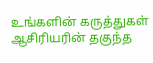உங்களின் கருத்துகள் ஆசிரியரின் தகுந்த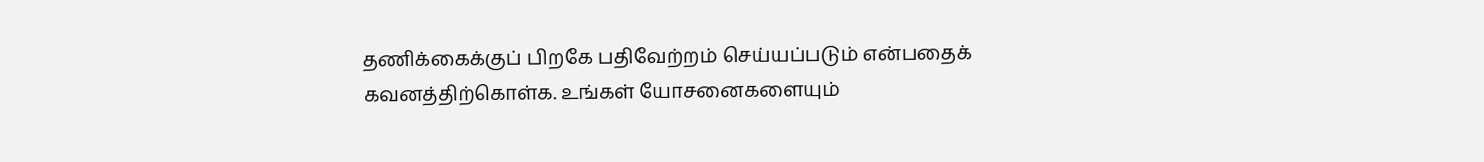தணிக்கைக்குப் பிறகே பதிவேற்றம் செய்யப்படும் என்பதைக் கவனத்திற்கொள்க. உங்கள் யோசனைகளையும்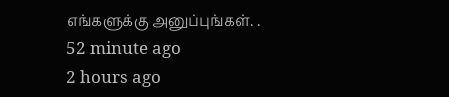எங்களுக்கு அனுப்புங்கள். .
52 minute ago
2 hours ago